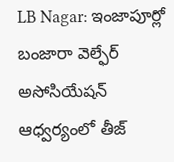LB Nagar: ఇంజాపూర్లో బంజారా వెల్ఫేర్ అసోసియేషన్ ఆధ్వర్యంలో తీజ్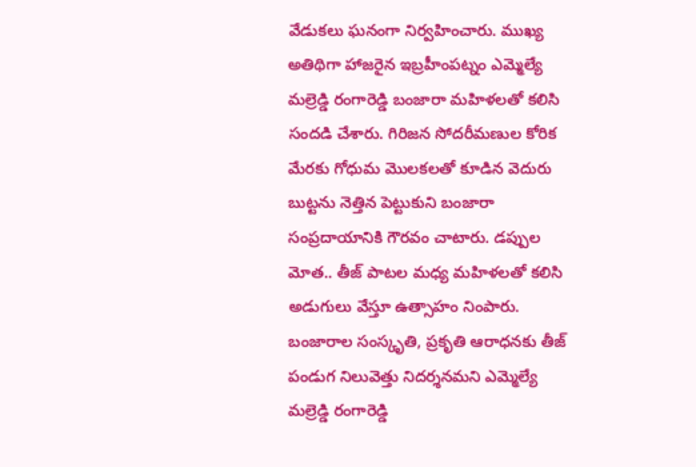వేడుకలు ఘనంగా నిర్వహించారు. ముఖ్య అతిథిగా హాజరైన ఇబ్రహీంపట్నం ఎమ్మెల్యే మల్రెడ్డి రంగారెడ్డి బంజారా మహిళలతో కలిసి సందడి చేశారు. గిరిజన సోదరీమణుల కోరిక మేరకు గోధుమ మొలకలతో కూడిన వెదురు బుట్టను నెత్తిన పెట్టుకుని బంజారా సంప్రదాయానికి గౌరవం చాటారు. డప్పుల మోత.. తీజ్ పాటల మధ్య మహిళలతో కలిసి అడుగులు వేస్తూ ఉత్సాహం నింపారు. బంజారాల సంస్కృతి, ప్రకృతి ఆరాధనకు తీజ్ పండుగ నిలువెత్తు నిదర్శనమని ఎమ్మెల్యే మల్రెడ్డి రంగారెడ్డి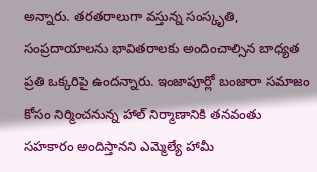అన్నారు. తరతరాలుగా వస్తున్న సంస్కృతి, సంప్రదాయాలను భావితరాలకు అందించాల్సిన బాధ్యత ప్రతి ఒక్కరిపై ఉందన్నారు. ఇంజాపూర్లో బంజారా సమాజం కోసం నిర్మించనున్న హాల్ నిర్మాణానికి తనవంతు సహకారం అందిస్తానని ఎమ్మెల్యే హామీ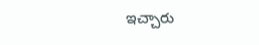ఇచ్చారు